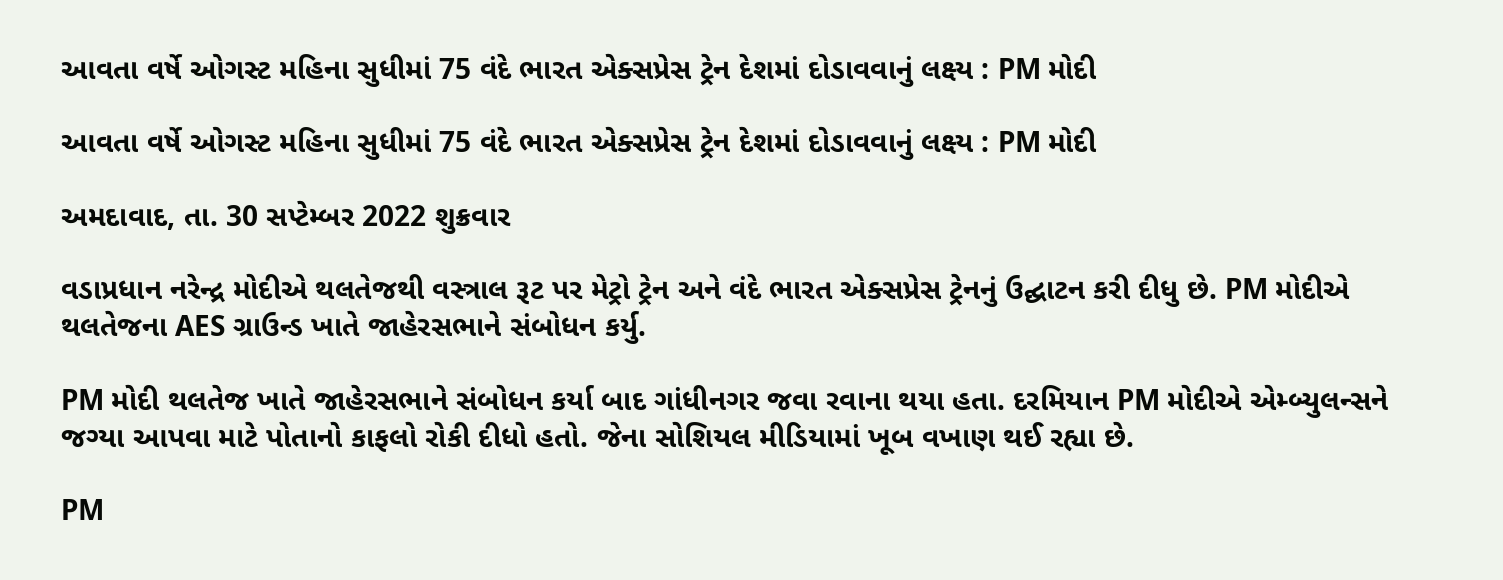આવતા વર્ષે ઓગસ્ટ મહિના સુધીમાં 75 વંદે ભારત એક્સપ્રેસ ટ્રેન દેશમાં દોડાવવાનું લક્ષ્ય : PM મોદી

આવતા વર્ષે ઓગસ્ટ મહિના સુધીમાં 75 વંદે ભારત એક્સપ્રેસ ટ્રેન દેશમાં દોડાવવાનું લક્ષ્ય : PM મોદી

અમદાવાદ, તા. 30 સપ્ટેમ્બર 2022 શુક્રવાર

વડાપ્રધાન નરેન્દ્ર મોદીએ થલતેજથી વસ્ત્રાલ રૂટ પર મેટ્રો ટ્રેન અને વંદે ભારત એક્સપ્રેસ ટ્રેનનું ઉદ્ઘાટન કરી દીધુ છે. PM મોદીએ થલતેજના AES ગ્રાઉન્ડ ખાતે જાહેરસભાને સંબોધન કર્યુ.

PM મોદી થલતેજ ખાતે જાહેરસભાને સંબોધન કર્યા બાદ ગાંધીનગર જવા રવાના થયા હતા. દરમિયાન PM મોદીએ એમ્બ્યુલન્સને જગ્યા આપવા માટે પોતાનો કાફલો રોકી દીધો હતો. જેના સોશિયલ મીડિયામાં ખૂબ વખાણ થઈ રહ્યા છે.

PM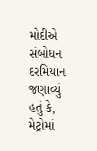મોદીએ સંબોધન દરમિયાન જણાવ્યું હતું કે, મેટ્રોમાં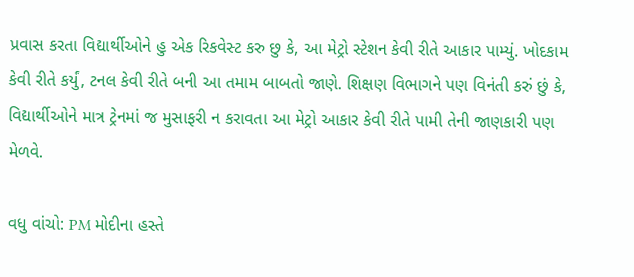પ્રવાસ કરતા વિદ્યાર્થીઓને હુ એક રિકવેસ્ટ કરુ છુ કે, આ મેટ્રો સ્ટેશન કેવી રીતે આકાર પામ્યું. ખોદકામ કેવી રીતે કર્યું, ટનલ કેવી રીતે બની આ તમામ બાબતો જાણે. શિક્ષણ વિભાગને પણ વિનંતી કરું છું કે, વિદ્યાર્થીઓને માત્ર ટ્રેનમાં જ મુસાફરી ન કરાવતા આ મેટ્રો આકાર કેવી રીતે પામી તેની જાણકારી પણ મેળવે.

વધુ વાંચો: PM મોદીના હસ્તે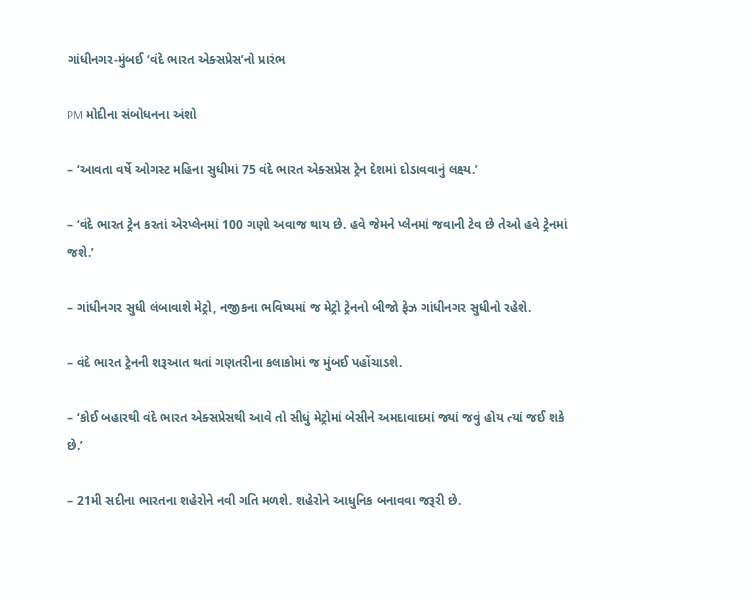ગાંધીનગર-મુંબઈ ‘વંદે ભારત એક્સપ્રેસ’નો પ્રારંભ

PM મોદીના સંબોધનના અંશો

– ‘આવતા વર્ષે ઓગસ્ટ મહિના સુધીમાં 75 વંદે ભારત એક્સપ્રેસ ટ્રેન દેશમાં દોડાવવાનું લક્ષ્ય.’

– ‘વંદે ભારત ટ્રેન કરતાં એરપ્લેનમાં 100 ગણો અવાજ થાય છે. હવે જેમને પ્લેનમાં જવાની ટેવ છે તેઓ હવે ટ્રેનમાં જશે.’

– ગાંધીનગર સુધી લંબાવાશે મેટ્રો, નજીકના ભવિષ્યમાં જ મેટ્રો ટ્રેનનો બીજો ફેઝ ગાંધીનગર સુધીનો રહેશે.

– વંદે ભારત ટ્રેનની શરૂઆત થતાં ગણતરીના કલાકોમાં જ મુંબઈ પહોંચાડશે.

– ‘કોઈ બહારથી વંદે ભારત એક્સપ્રેસથી આવે તો સીધું મેટ્રોમાં બેસીને અમદાવાદમાં જ્યાં જવું હોય ત્યાં જઈ શકે છે.’

– 21મી સદીના ભારતના શહેરોને નવી ગતિ મળશે. શહેરોને આધુનિક બનાવવા જરૂરી છે.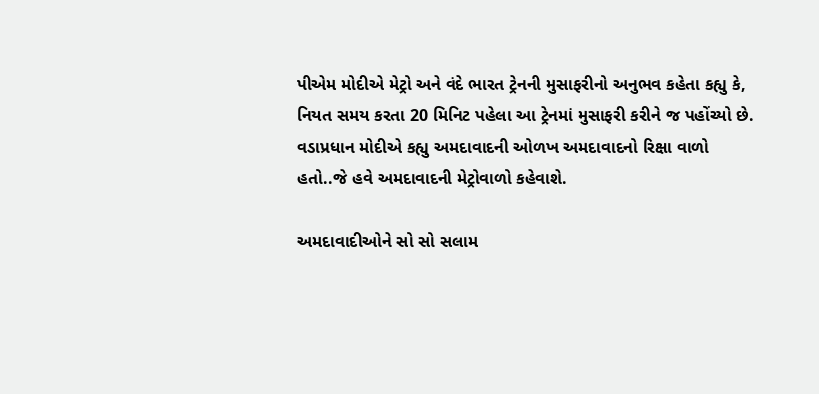પીએમ મોદીએ મેટ્રો અને વંદે ભારત ટ્રેનની મુસાફરીનો અનુભવ કહેતા કહ્યુ કે, નિયત સમય કરતા 20 મિનિટ પહેલા આ ટ્રેનમાં મુસાફરી કરીને જ પહોંચ્યો છે. વડાપ્રધાન મોદીએ કહ્યુ અમદાવાદની ઓળખ અમદાવાદનો રિક્ષા વાળો હતો..જે હવે અમદાવાદની મેટ્રોવાળો કહેવાશે.

અમદાવાદીઓને સો સો સલામ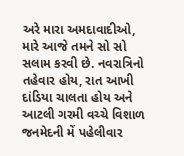અરે મારા અમદાવાદીઓ, મારે આજે તમને સો સો સલામ કરવી છે. નવરાત્રિનો તહેવાર હોય, રાત આખી દાંડિયા ચાલતા હોય અને આટલી ગરમી વચ્ચે વિશાળ જનમેદની મેં પહેલીવાર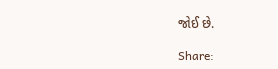જોઈ છે.

Share: